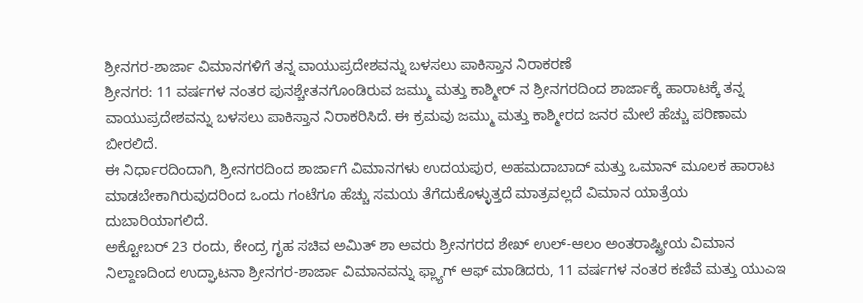ಶ್ರೀನಗರ-ಶಾರ್ಜಾ ವಿಮಾನಗಳಿಗೆ ತನ್ನ ವಾಯುಪ್ರದೇಶವನ್ನು ಬಳಸಲು ಪಾಕಿಸ್ತಾನ ನಿರಾಕರಣೆ
ಶ್ರೀನಗರ: 11 ವರ್ಷಗಳ ನಂತರ ಪುನಶ್ಚೇತನಗೊಂಡಿರುವ ಜಮ್ಮು ಮತ್ತು ಕಾಶ್ಮೀರ್ ನ ಶ್ರೀನಗರದಿಂದ ಶಾರ್ಜಾಕ್ಕೆ ಹಾರಾಟಕ್ಕೆ ತನ್ನ ವಾಯುಪ್ರದೇಶವನ್ನು ಬಳಸಲು ಪಾಕಿಸ್ತಾನ ನಿರಾಕರಿಸಿದೆ. ಈ ಕ್ರಮವು ಜಮ್ಮು ಮತ್ತು ಕಾಶ್ಮೀರದ ಜನರ ಮೇಲೆ ಹೆಚ್ಚು ಪರಿಣಾಮ ಬೀರಲಿದೆ.
ಈ ನಿರ್ಧಾರದಿಂದಾಗಿ, ಶ್ರೀನಗರದಿಂದ ಶಾರ್ಜಾಗೆ ವಿಮಾನಗಳು ಉದಯಪುರ, ಅಹಮದಾಬಾದ್ ಮತ್ತು ಒಮಾನ್ ಮೂಲಕ ಹಾರಾಟ ಮಾಡಬೇಕಾಗಿರುವುದರಿಂದ ಒಂದು ಗಂಟೆಗೂ ಹೆಚ್ಚು ಸಮಯ ತೆಗೆದುಕೊಳ್ಳುತ್ತದೆ ಮಾತ್ರವಲ್ಲದೆ ವಿಮಾನ ಯಾತ್ರೆಯ ದುಬಾರಿಯಾಗಲಿದೆ.
ಅಕ್ಟೋಬರ್ 23 ರಂದು, ಕೇಂದ್ರ ಗೃಹ ಸಚಿವ ಅಮಿತ್ ಶಾ ಅವರು ಶ್ರೀನಗರದ ಶೇಖ್ ಉಲ್-ಆಲಂ ಅಂತರಾಷ್ಟ್ರೀಯ ವಿಮಾನ ನಿಲ್ದಾಣದಿಂದ ಉದ್ಘಾಟನಾ ಶ್ರೀನಗರ-ಶಾರ್ಜಾ ವಿಮಾನವನ್ನು ಫ್ಲ್ಯಾಗ್ ಆಫ್ ಮಾಡಿದರು, 11 ವರ್ಷಗಳ ನಂತರ ಕಣಿವೆ ಮತ್ತು ಯುಎಇ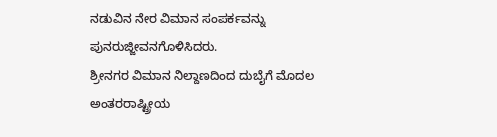ನಡುವಿನ ನೇರ ವಿಮಾನ ಸಂಪರ್ಕವನ್ನು ಪುನರುಜ್ಜೀವನಗೊಳಿಸಿದರು.
ಶ್ರೀನಗರ ವಿಮಾನ ನಿಲ್ದಾಣದಿಂದ ದುಬೈಗೆ ಮೊದಲ ಅಂತರರಾಷ್ಟ್ರೀಯ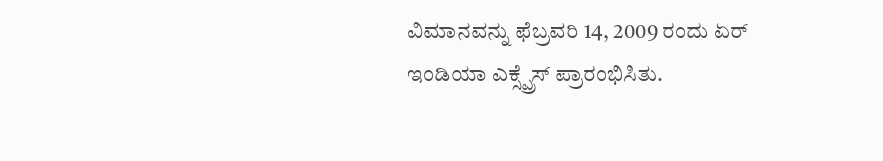ವಿಮಾನವನ್ನು ಫೆಬ್ರವರಿ 14, 2009 ರಂದು ಏರ್ ಇಂಡಿಯಾ ಎಕ್ಸ್ಪ್ರೆಸ್ ಪ್ರಾರಂಭಿಸಿತು.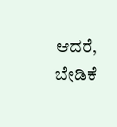ಆದರೆ, ಬೇಡಿಕೆ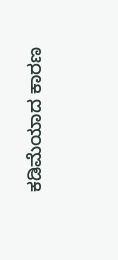ಕಡಿಮೆಯಾದ ಕಾರಣ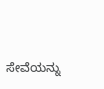ಸೇವೆಯನ್ನು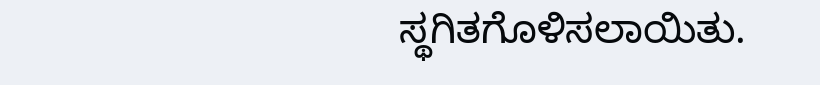ಸ್ಥಗಿತಗೊಳಿಸಲಾಯಿತು.